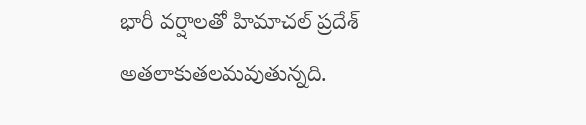భారీ వర్షాలతో హిమాచల్ ప్రదేశ్ అతలాకుతలమవుతున్నది.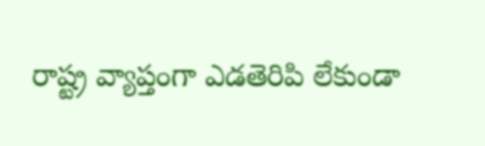రాష్ట్ర వ్యాప్తంగా ఎడతెరిపి లేకుండా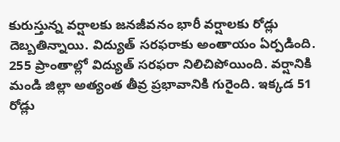కురుస్తున్న వర్షాలకు జనజీవనం భారీ వర్షాలకు రోడ్లు దెబ్బతిన్నాయి. విద్యుత్ సరఫరాకు అంతాయం ఏర్పడింది. 255 ప్రాంతాల్లో విద్యుత్ సరఫరా నిలిచిపోయింది. వర్షానికి మండి జిల్లా అత్యంత తీవ్ర ప్రభావానికి గురైంది. ఇక్కడ 51 రోడ్లు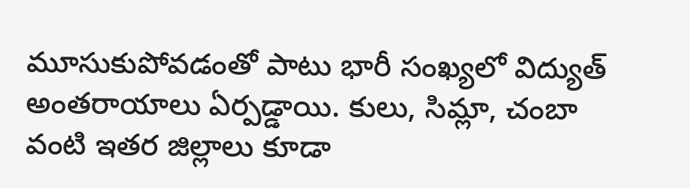మూసుకుపోవడంతో పాటు భారీ సంఖ్యలో విద్యుత్ అంతరాయాలు ఏర్పడ్డాయి. కులు, సిమ్లా, చంబా వంటి ఇతర జిల్లాలు కూడా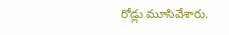రోడ్లు మూసివేశారు.